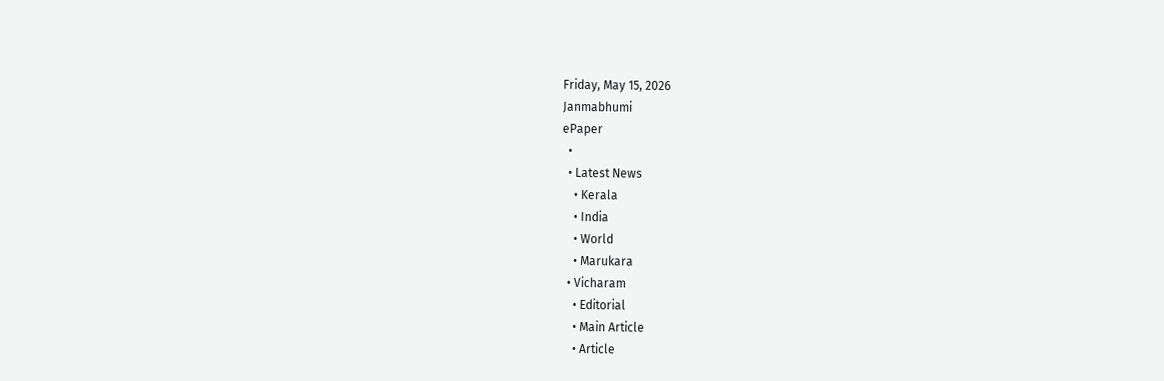Friday, May 15, 2026
Janmabhumi
ePaper
  •
  • Latest News
    • Kerala
    • India
    • World
    • Marukara
  • Vicharam
    • Editorial
    • Main Article
    • Article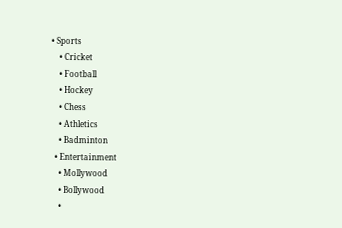• Sports
    • Cricket
    • Football
    • Hockey
    • Chess
    • Athletics
    • Badminton
  • Entertainment
    • Mollywood
    • Bollywood
    •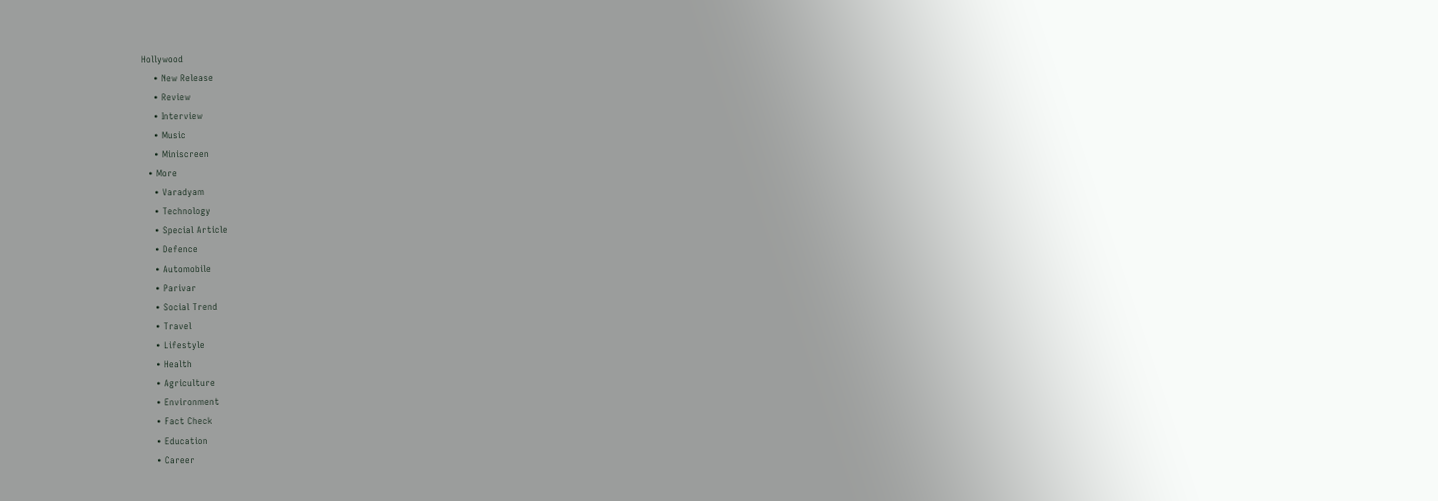Hollywood
    • New Release
    • Review
    • Interview
    • Music
    • Miniscreen
  • More
    • Varadyam
    • Technology
    • Special Article
    • Defence
    • Automobile
    • Parivar
    • Social Trend
    • Travel
    • Lifestyle
    • Health
    • Agriculture
    • Environment
    • Fact Check
    • Education
    • Career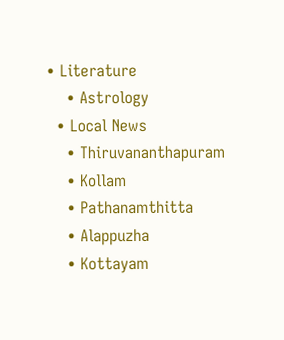• Literature
    • Astrology
  • Local News
    • Thiruvananthapuram
    • Kollam
    • Pathanamthitta
    • Alappuzha
    • Kottayam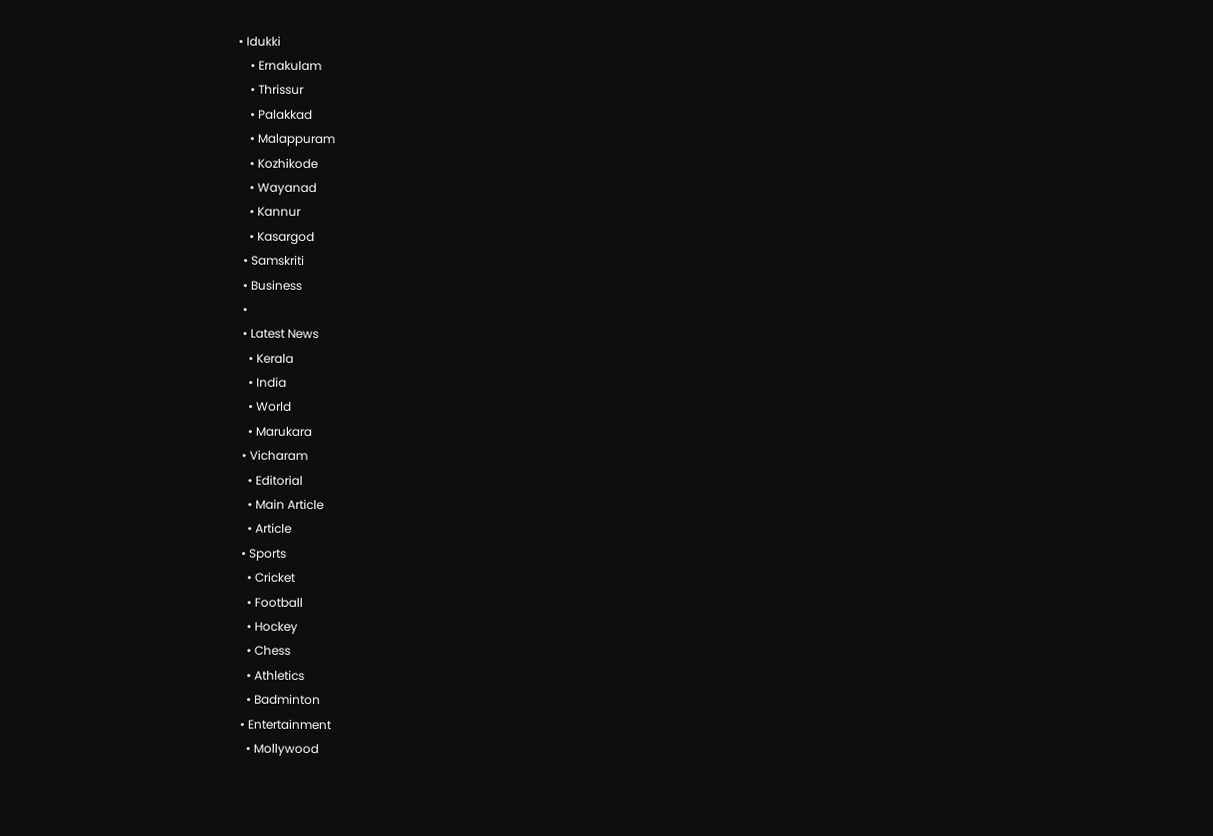• Idukki
    • Ernakulam
    • Thrissur
    • Palakkad
    • Malappuram
    • Kozhikode
    • Wayanad
    • Kannur
    • Kasargod
  • Samskriti
  • Business
  •
  • Latest News
    • Kerala
    • India
    • World
    • Marukara
  • Vicharam
    • Editorial
    • Main Article
    • Article
  • Sports
    • Cricket
    • Football
    • Hockey
    • Chess
    • Athletics
    • Badminton
  • Entertainment
    • Mollywood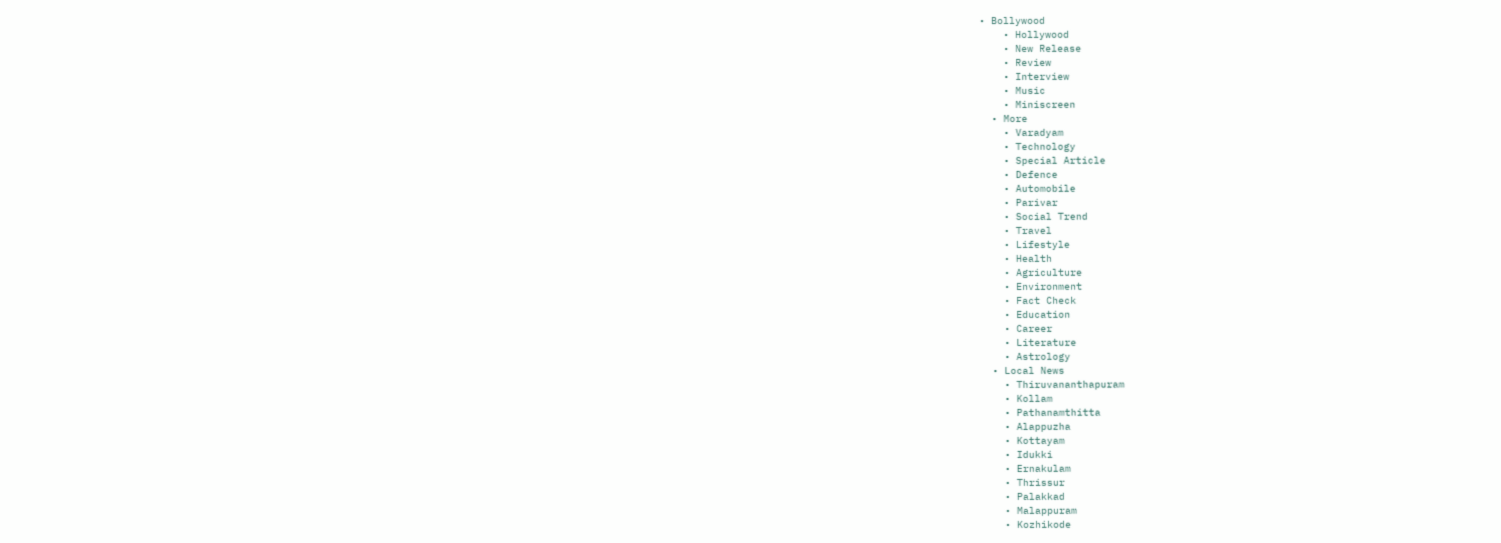• Bollywood
    • Hollywood
    • New Release
    • Review
    • Interview
    • Music
    • Miniscreen
  • More
    • Varadyam
    • Technology
    • Special Article
    • Defence
    • Automobile
    • Parivar
    • Social Trend
    • Travel
    • Lifestyle
    • Health
    • Agriculture
    • Environment
    • Fact Check
    • Education
    • Career
    • Literature
    • Astrology
  • Local News
    • Thiruvananthapuram
    • Kollam
    • Pathanamthitta
    • Alappuzha
    • Kottayam
    • Idukki
    • Ernakulam
    • Thrissur
    • Palakkad
    • Malappuram
    • Kozhikode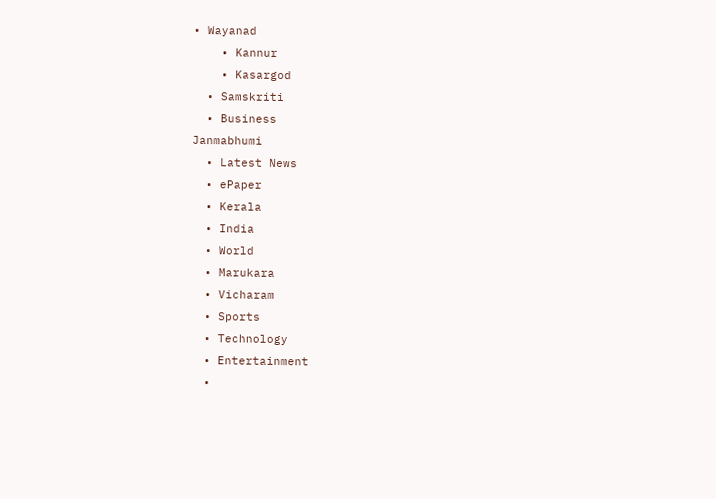• Wayanad
    • Kannur
    • Kasargod
  • Samskriti
  • Business
Janmabhumi
  • Latest News
  • ePaper
  • Kerala
  • India
  • World
  • Marukara
  • Vicharam
  • Sports
  • Technology
  • Entertainment
  •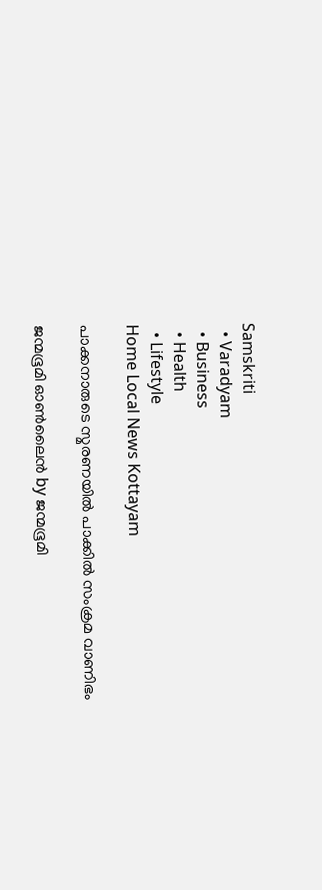Samskriti
  • Varadyam
  • Business
  • Health
  • Lifestyle
Home Local News Kottayam

പാക്കനാരുടെ സ്മരണയില്‍ പാക്കില്‍ സംക്രമ വാണിഭം

ജന്മഭൂമി ഓണ്‍ലൈന്‍ by ജന്മഭൂമി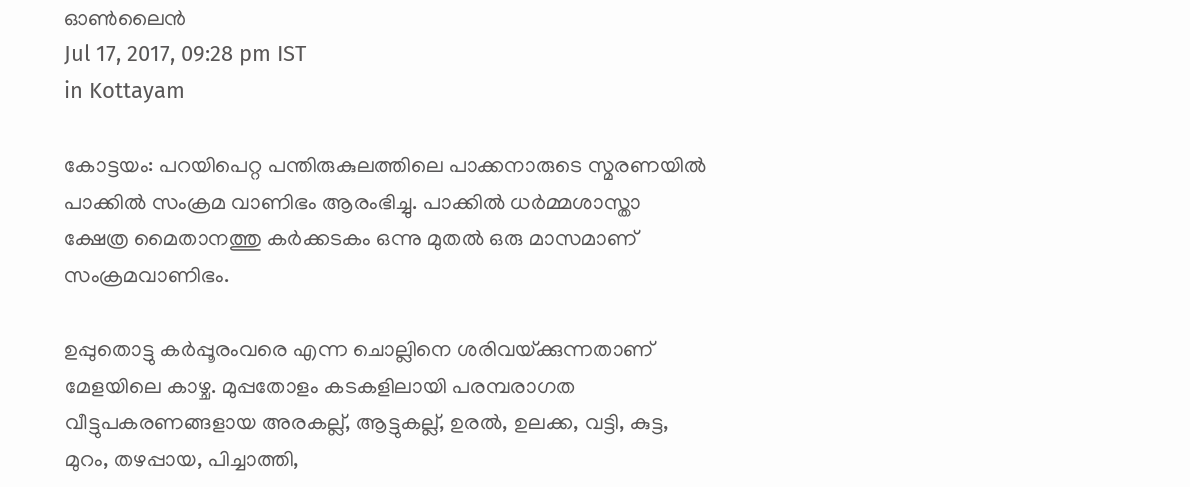ഓണ്‍ലൈന്‍
Jul 17, 2017, 09:28 pm IST
in Kottayam

കോട്ടയം: പറയിപെറ്റ പന്തിരുകുലത്തിലെ പാക്കനാരുടെ സ്മരണയില്‍ പാക്കില്‍ സംക്രമ വാണിഭം ആരംഭിച്ചു. പാക്കില്‍ ധര്‍മ്മശാസ്താ ക്ഷേത്ര മൈതാനത്തു കര്‍ക്കടകം ഒന്നു മുതല്‍ ഒരു മാസമാണ് സംക്രമവാണിഭം.

ഉപ്പുതൊട്ടു കര്‍പ്പൂരംവരെ എന്ന ചൊല്ലിനെ ശരിവയ്‌ക്കുന്നതാണ് മേളയിലെ കാഴ്ച. മുപ്പതോളം കടകളിലായി പരമ്പരാഗത വീട്ടുപകരണങ്ങളായ അരകല്ല്, ആട്ടുകല്ല്, ഉരല്‍, ഉലക്ക, വട്ടി, കുട്ട, മുറം, തഴപ്പായ, പിച്ചാത്തി,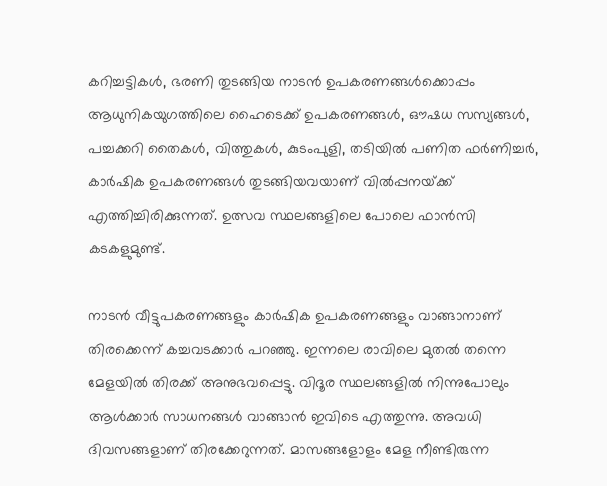കറിച്ചട്ടികള്‍, ഭരണി തുടങ്ങിയ നാടന്‍ ഉപകരണങ്ങള്‍ക്കൊപ്പം ആധുനികയുഗത്തിലെ ഹൈടെക്ക് ഉപകരണങ്ങള്‍, ഔഷധ സസ്യങ്ങള്‍, പച്ചക്കറി തൈകള്‍, വിത്തുകള്‍, കുടംപുളി, തടിയില്‍ പണിത ഫര്‍ണിച്ചര്‍, കാര്‍ഷിക ഉപകരണങ്ങള്‍ തുടങ്ങിയവയാണ് വില്‍പ്പനയ്‌ക്ക് എത്തിച്ചിരിക്കുന്നത്. ഉത്സവ സ്ഥലങ്ങളിലെ പോലെ ഫാന്‍സി കടകളുമുണ്ട്.

നാടന്‍ വീട്ടുപകരണങ്ങളും കാര്‍ഷിക ഉപകരണങ്ങളും വാങ്ങാനാണ് തിരക്കെന്ന് കച്ചവടക്കാര്‍ പറഞ്ഞു. ഇന്നലെ രാവിലെ മുതല്‍ തന്നെ മേളയില്‍ തിരക്ക് അനുഭവപ്പെട്ടു. വിദൂര സ്ഥലങ്ങളില്‍ നിന്നുപോലും ആള്‍ക്കാര്‍ സാധനങ്ങള്‍ വാങ്ങാന്‍ ഇവിടെ എത്തുന്നു. അവധി ദിവസങ്ങളാണ് തിരക്കേറുന്നത്. മാസങ്ങളോളം മേള നീണ്ടിരുന്ന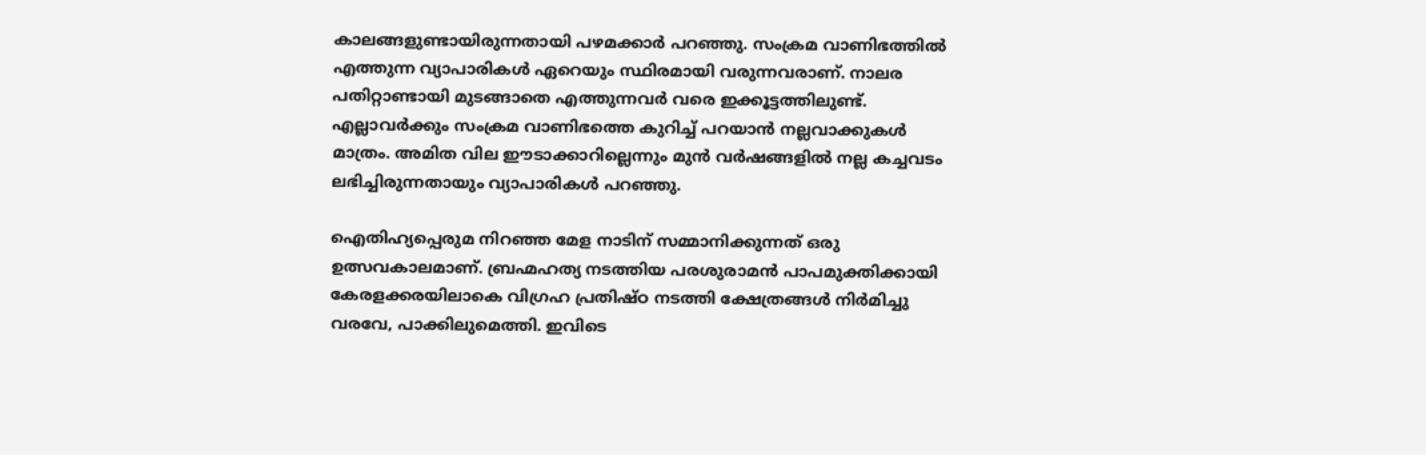കാലങ്ങളുണ്ടായിരുന്നതായി പഴമക്കാര്‍ പറഞ്ഞു. സംക്രമ വാണിഭത്തില്‍ എത്തുന്ന വ്യാപാരികള്‍ ഏറെയും സ്ഥിരമായി വരുന്നവരാണ്. നാലര പതിറ്റാണ്ടായി മുടങ്ങാതെ എത്തുന്നവര്‍ വരെ ഇക്കൂട്ടത്തിലുണ്ട്. എല്ലാവര്‍ക്കും സംക്രമ വാണിഭത്തെ കുറിച്ച് പറയാന്‍ നല്ലവാക്കുകള്‍ മാത്രം. അമിത വില ഈടാക്കാറില്ലെന്നും മുന്‍ വര്‍ഷങ്ങളില്‍ നല്ല കച്ചവടം ലഭിച്ചിരുന്നതായും വ്യാപാരികള്‍ പറഞ്ഞു.

ഐതിഹ്യപ്പെരുമ നിറഞ്ഞ മേള നാടിന് സമ്മാനിക്കുന്നത് ഒരു ഉത്സവകാലമാണ്. ബ്രഹ്മഹത്യ നടത്തിയ പരശുരാമന്‍ പാപമുക്തിക്കായി കേരളക്കരയിലാകെ വിഗ്രഹ പ്രതിഷ്ഠ നടത്തി ക്ഷേത്രങ്ങള്‍ നിര്‍മിച്ചു വരവേ, പാക്കിലുമെത്തി. ഇവിടെ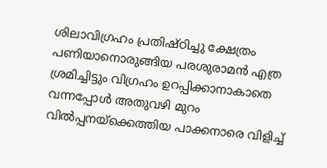ശിലാവിഗ്രഹം പ്രതിഷ്ഠിച്ചു ക്ഷേത്രം പണിയാനൊരുങ്ങിയ പരശുരാമന്‍ എത്ര ശ്രമിച്ചിട്ടും വിഗ്രഹം ഉറപ്പിക്കാനാകാതെ വന്നപ്പോള്‍ അതുവഴി മുറം വില്‍പ്പനയ്‌ക്കെത്തിയ പാക്കനാരെ വിളിച്ച്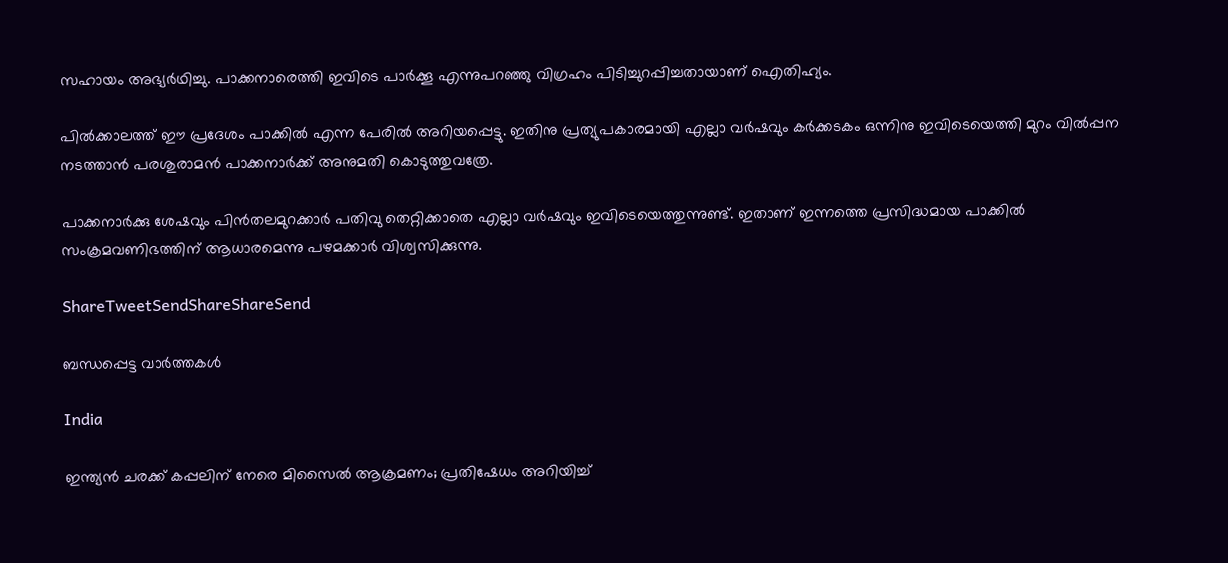സഹായം അഭ്യര്‍ഥിച്ചു. പാക്കനാരെത്തി ഇവിടെ പാര്‍ക്കൂ എന്നുപറഞ്ഞു വിഗ്രഹം പിടിച്ചുറപ്പിച്ചതായാണ് ഐതിഹ്യം.

പില്‍ക്കാലത്ത് ഈ പ്രദേശം പാക്കില്‍ എന്ന പേരില്‍ അറിയപ്പെട്ടു. ഇതിനു പ്രത്യുപകാരമായി എല്ലാ വര്‍ഷവും കര്‍ക്കടകം ഒന്നിനു ഇവിടെയെത്തി മുറം വില്‍പ്പന നടത്താന്‍ പരശുരാമന്‍ പാക്കനാര്‍ക്ക് അനുമതി കൊടുത്തുവത്രേ.

പാക്കനാര്‍ക്കു ശേഷവും പിന്‍തലമുറക്കാര്‍ പതിവു തെറ്റിക്കാതെ എല്ലാ വര്‍ഷവും ഇവിടെയെത്തുന്നുണ്ട്. ഇതാണ് ഇന്നത്തെ പ്രസിദ്ധമായ പാക്കില്‍ സംക്രമവണിഭത്തിന് ആധാരമെന്നു പഴമക്കാര്‍ വിശ്വസിക്കുന്നു.

ShareTweetSendShareShareSend

ബന്ധപ്പെട്ട വാര്‍ത്തകള്‍

India

ഇന്ത്യൻ ചരക്ക് കപ്പലിന് നേരെ മിസൈൽ ആക്രമണം; പ്രതിഷേധം അറിയിച്ച്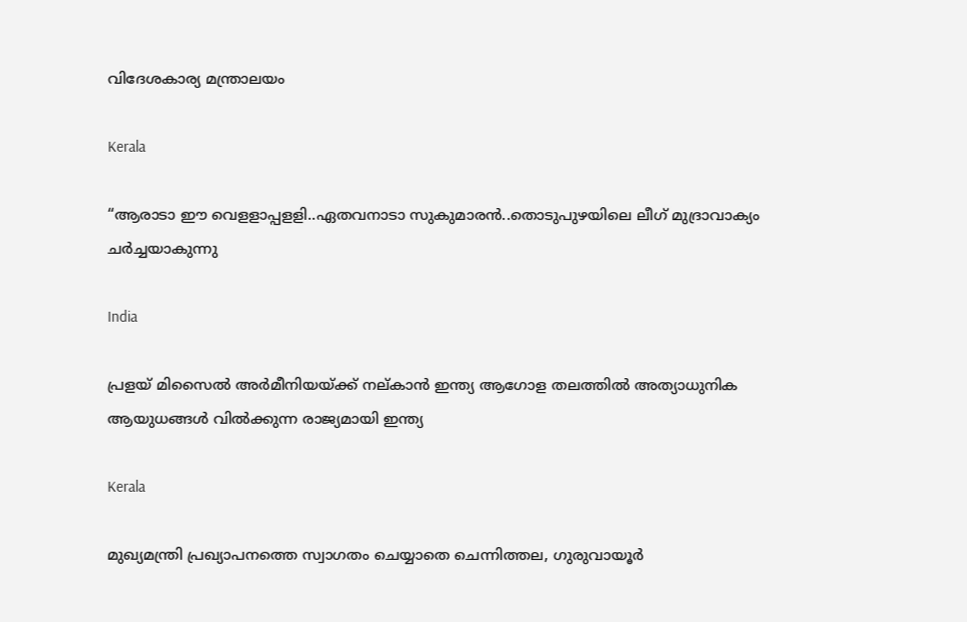വിദേശകാര്യ മന്ത്രാലയം

Kerala

“ആരാടാ ഈ വെളളാപ്പളളി..ഏതവനാടാ സുകുമാരൻ..തൊടുപുഴയിലെ ലീഗ് മുദ്രാവാക്യം ചര്‍ച്ചയാകുന്നു

India

പ്രളയ് മിസൈല്‍ അര്‍മീനിയയ്‌ക്ക് നല‍്കാന്‍ ഇന്ത്യ ആഗോള തലത്തില്‍ അത്യാധുനിക ആയുധങ്ങള്‍ വില്‍ക്കുന്ന രാജ്യമായി ഇന്ത്യ

Kerala

മുഖ്യമന്ത്രി പ്രഖ്യാപനത്തെ സ്വാഗതം ചെയ്യാതെ ചെന്നിത്തല, ഗുരുവായൂര്‍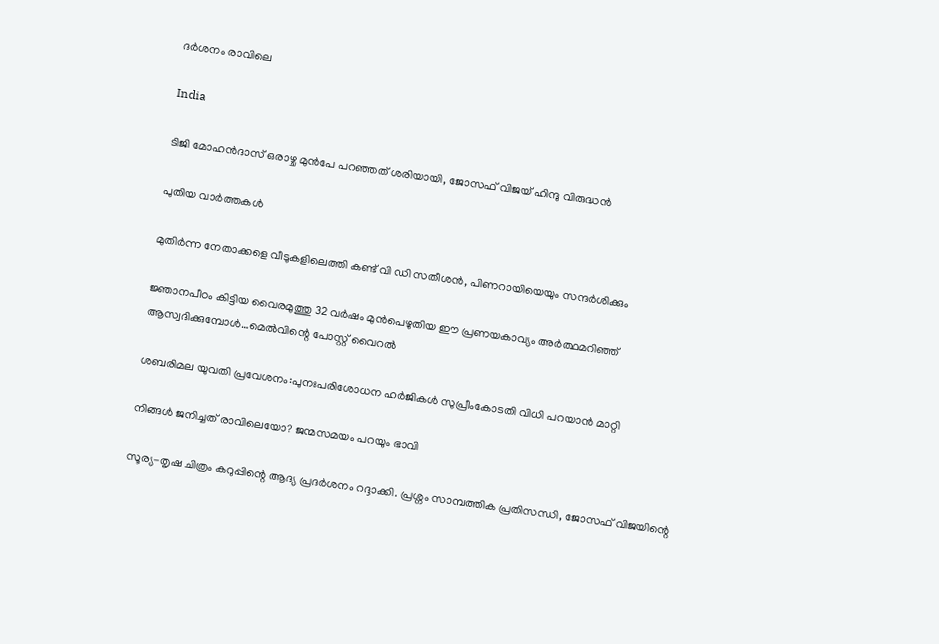ദര്‍ശനം രാവിലെ

India

ടിജി മോഹന്‍ദാസ് ഒരാഴ്ച മുന്‍പേ പറഞ്ഞത് ശരിയായി, ജോസഫ് വിജയ് ഹിന്ദു വിരുദ്ധന്‍

പുതിയ വാര്‍ത്തകള്‍

മുതിര്‍ന്ന നേതാക്കളെ വീടുകളിലെത്തി കണ്ട് വി ഡി സതീശന്‍, പിണറായിയെയും സന്ദര്‍ശിക്കും

ജ്ഞാനപീഠം കിട്ടിയ വൈരമുത്തു 32 വര്‍ഷം മുന്‍പെഴുതിയ ഈ പ്രണയകാവ്യം അര്‍ത്ഥമറിഞ്ഞ് ആസ്വദിക്കുമ്പോള്‍…മെല്‍വിന്റെ പോസ്റ്റ് വൈറല്‍

ശബരിമല യുവതി പ്രവേശനം:പുനഃപരിശോധന ഹര്‍ജികള്‍ സുപ്രീംകോടതി വിധി പറയാന്‍ മാറ്റി

നിങ്ങൾ ജനിച്ചത് രാവിലെയോ? ജന്മസമയം പറയും ഭാവി

സൂര്യ-തൃഷ ചിത്രം കറുപ്പിന്റെ ആദ്യ പ്രദർശനം റദ്ദാക്കി. പ്രശ്നം സാമ്പത്തിക പ്രതിസന്ധി, ജോസഫ് വിജയിന്റെ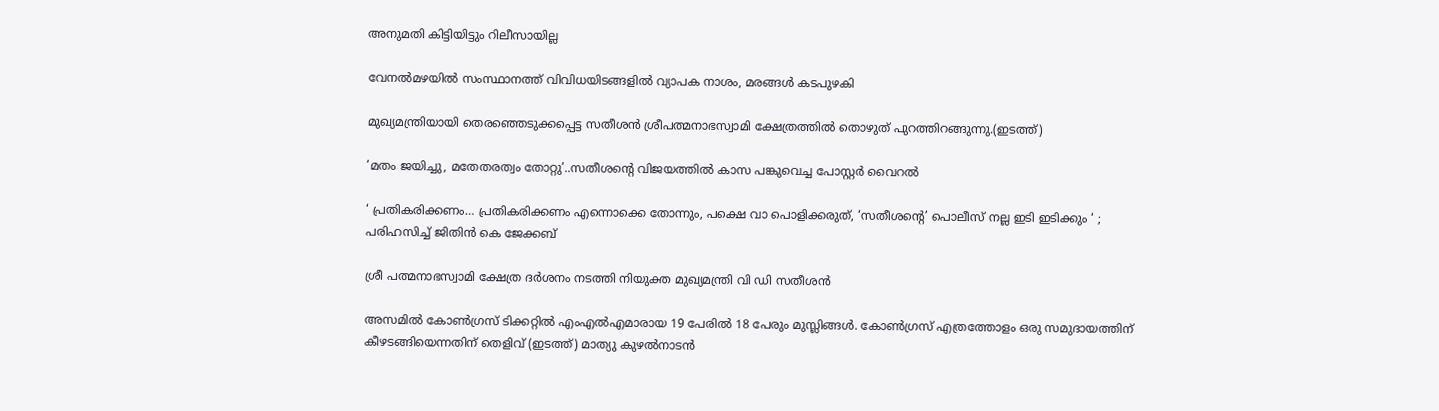അനുമതി കിട്ടിയിട്ടും റിലീസായില്ല

വേനല്‍മഴയില്‍ സംസ്ഥാനത്ത് വിവിധയിടങ്ങളില്‍ വ്യാപക നാശം, മരങ്ങള്‍ കടപുഴകി

മുഖ്യമന്ത്രിയായി തെരഞ്ഞെടുക്കപ്പെട്ട സതീശന്‍ ശ്രീപത്മനാഭസ്വാമി ക്ഷേത്രത്തില്‍ തൊഴുത് പുറത്തിറങ്ങുന്നു.(ഇടത്ത്)

‘മതം ജയിച്ചു, മതേതരത്വം തോറ്റു’..സതീശന്റെ വിജയത്തില്‍ കാസ പങ്കുവെച്ച പോസ്റ്റര്‍ വൈറല്‍

‘ പ്രതികരിക്കണം… പ്രതികരിക്കണം എന്നൊക്കെ തോന്നും, പക്ഷെ വാ പൊളിക്കരുത്, ‘സതീശന്റെ’ പൊലീസ് നല്ല ഇടി ഇടിക്കും ‘ ; പരിഹസിച്ച് ജിതിൻ കെ ജേക്കബ്

ശ്രീ പത്മനാഭസ്വാമി ക്ഷേത്ര ദര്‍ശനം നടത്തി നിയുക്ത മുഖ്യമന്ത്രി വി ഡി സതീശന്‍

അസമില്‍ കോണ്‍ഗ്രസ് ടിക്കറ്റില്‍ എംഎല്‍എമാരായ 19 പേരില്‍ 18 പേരും മുസ്ലിങ്ങള്‍. കോണ്‍ഗ്രസ് എത്രത്തോളം ഒരു സമുദായത്തിന് കീഴടങ്ങിയെന്നതിന് തെളിവ് (ഇടത്ത്) മാത്യു കുഴല്‍നാടന്‍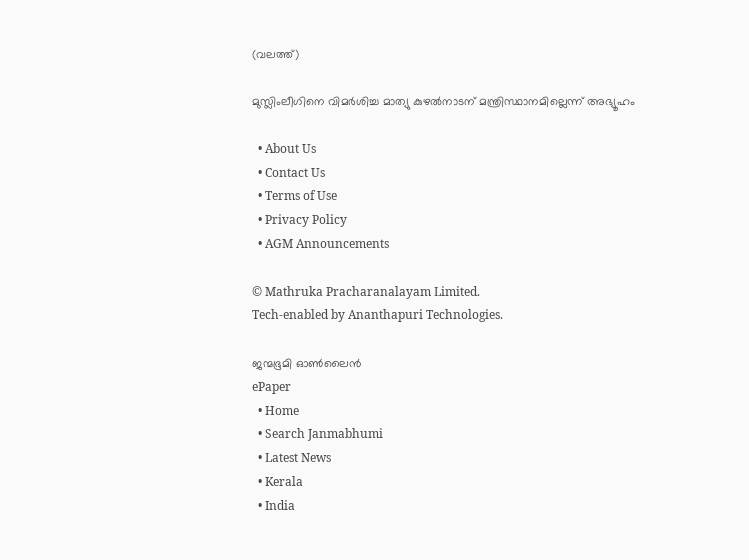(വലത്ത്)

മുസ്ലിംലീഗിനെ വിമര്‍ശിച്ച മാത്യു കുഴല്‍നാടന് മന്ത്രിസ്ഥാനമില്ലെന്ന് അഭ്യൂഹം

  • About Us
  • Contact Us
  • Terms of Use
  • Privacy Policy
  • AGM Announcements

© Mathruka Pracharanalayam Limited.
Tech-enabled by Ananthapuri Technologies.

ജന്മഭൂമി ഓണ്‍ലൈന്‍
ePaper
  • Home
  • Search Janmabhumi
  • Latest News
  • Kerala
  • India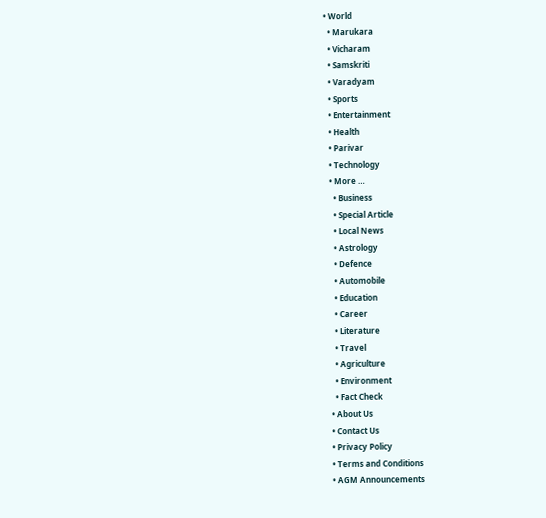• World
  • Marukara
  • Vicharam
  • Samskriti
  • Varadyam
  • Sports
  • Entertainment
  • Health
  • Parivar
  • Technology
  • More …
    • Business
    • Special Article
    • Local News
    • Astrology
    • Defence
    • Automobile
    • Education
    • Career
    • Literature
    • Travel
    • Agriculture
    • Environment
    • Fact Check
  • About Us
  • Contact Us
  • Privacy Policy
  • Terms and Conditions
  • AGM Announcements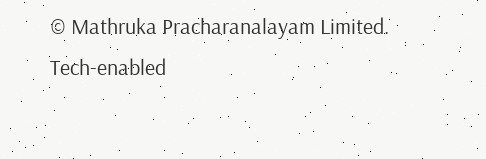© Mathruka Pracharanalayam Limited.
Tech-enabled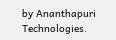by Ananthapuri Technologies.